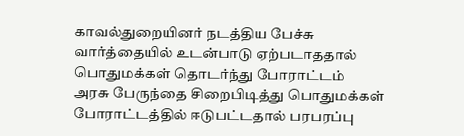காவல்துறையினர் நடத்திய பேச்சு வார்த்தையில் உடன்பாடு ஏற்படாததால் பொதுமக்கள் தொடர்ந்து போராட்டம்
அரசு பேருந்தை சிறைபிடித்து பொதுமக்கள் போராட்டத்தில் ஈடுபட்டதால் பரபரப்பு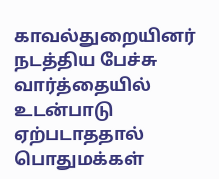காவல்துறையினர் நடத்திய பேச்சு வார்த்தையில் உடன்பாடு ஏற்படாததால் பொதுமக்கள்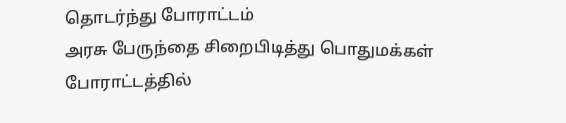தொடர்ந்து போராட்டம்
அரசு பேருந்தை சிறைபிடித்து பொதுமக்கள் போராட்டத்தில்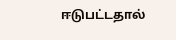ஈடுபட்டதால்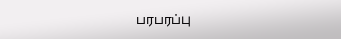பரபரப்பு